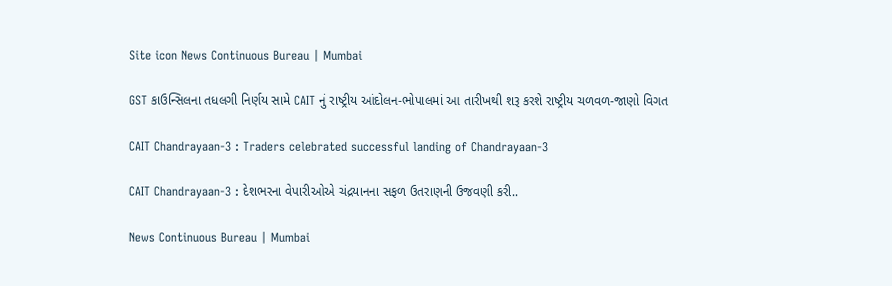Site icon News Continuous Bureau | Mumbai

GST કાઉન્સિલના તધલગી નિર્ણય સામે CAIT નું રાષ્ટ્રીય આંદોલન-ભોપાલમાં આ તારીખથી શરૂ કરશે રાષ્ટ્રીય ચળવળ-જાણો વિગત

CAIT Chandrayaan-3 : Traders celebrated successful landing of Chandrayaan-3

CAIT Chandrayaan-3 : દેશભરના વેપારીઓએ ચંદ્રયાનના સફળ ઉતરાણની ઉજવણી કરી..

News Continuous Bureau | Mumbai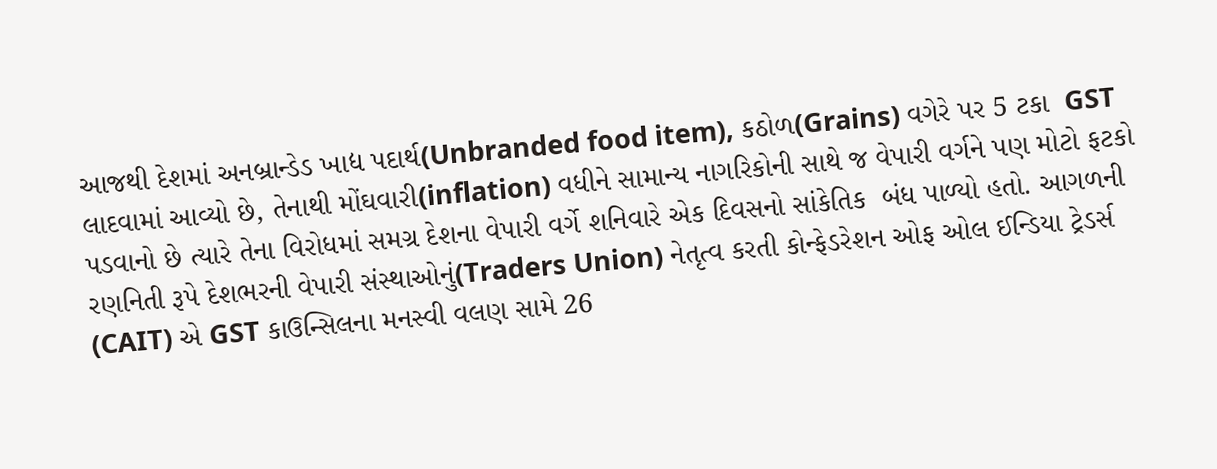આજથી દેશમાં અનબ્રાન્ડેડ ખાદ્ય પદાર્થ(Unbranded food item), કઠોળ(Grains) વગેરે પર 5 ટકા  GST લાદવામાં આવ્યો છે, તેનાથી મોંઘવારી(inflation) વધીને સામાન્ય નાગરિકોની સાથે જ વેપારી વર્ગને પણ મોટો ફટકો પડવાનો છે ત્યારે તેના વિરોધમાં સમગ્ર દેશના વેપારી વર્ગે શનિવારે એક દિવસનો સાંકેતિક  બંધ પાળ્યો હતો. આગળની રણનિતી રૂપે દેશભરની વેપારી સંસ્થાઓનું(Traders Union) નેતૃત્વ કરતી કોન્ફેડરેશન ઓફ ઓલ ઈન્ડિયા ટ્રેડર્સ (CAIT) એ GST કાઉન્સિલના મનસ્વી વલણ સામે 26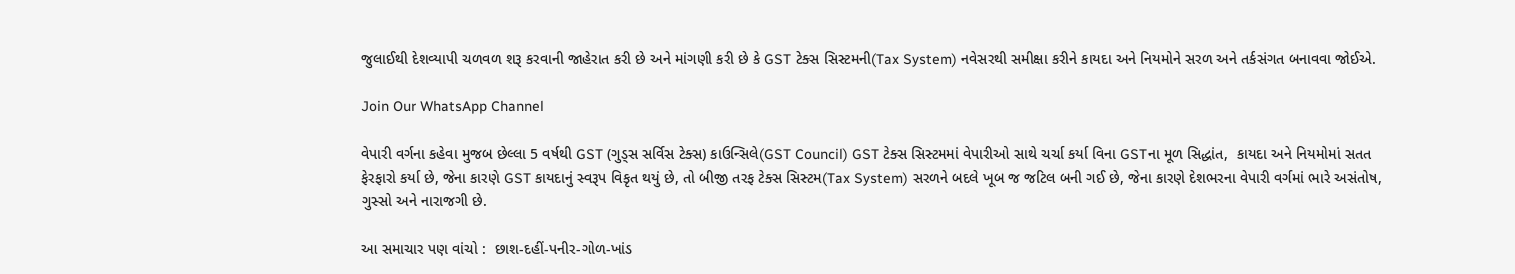જુલાઈથી દેશવ્યાપી ચળવળ શરૂ કરવાની જાહેરાત કરી છે અને માંગણી કરી છે કે GST ટેક્સ સિસ્ટમની(Tax System) નવેસરથી સમીક્ષા કરીને કાયદા અને નિયમોને સરળ અને તર્કસંગત બનાવવા જોઈએ.

Join Our WhatsApp Channel

વેપારી વર્ગના કહેવા મુજબ છેલ્લા 5 વર્ષથી GST (ગુડ્સ સર્વિસ ટેક્સ) કાઉન્સિલે(GST Council) GST ટેક્સ સિસ્ટમમાં વેપારીઓ સાથે ચર્ચા કર્યા વિના GSTના મૂળ સિદ્ધાંત,  કાયદા અને નિયમોમાં સતત ફેરફારો કર્યા છે, જેના કારણે GST કાયદાનું સ્વરૂપ વિકૃત થયું છે, તો બીજી તરફ ટેક્સ સિસ્ટમ(Tax System) સરળને બદલે ખૂબ જ જટિલ બની ગઈ છે, જેના કારણે દેશભરના વેપારી વર્ગમાં ભારે અસંતોષ, ગુસ્સો અને નારાજગી છે.

આ સમાચાર પણ વાંચો :  છાશ-દહીં-પનીર-ગોળ-ખાંડ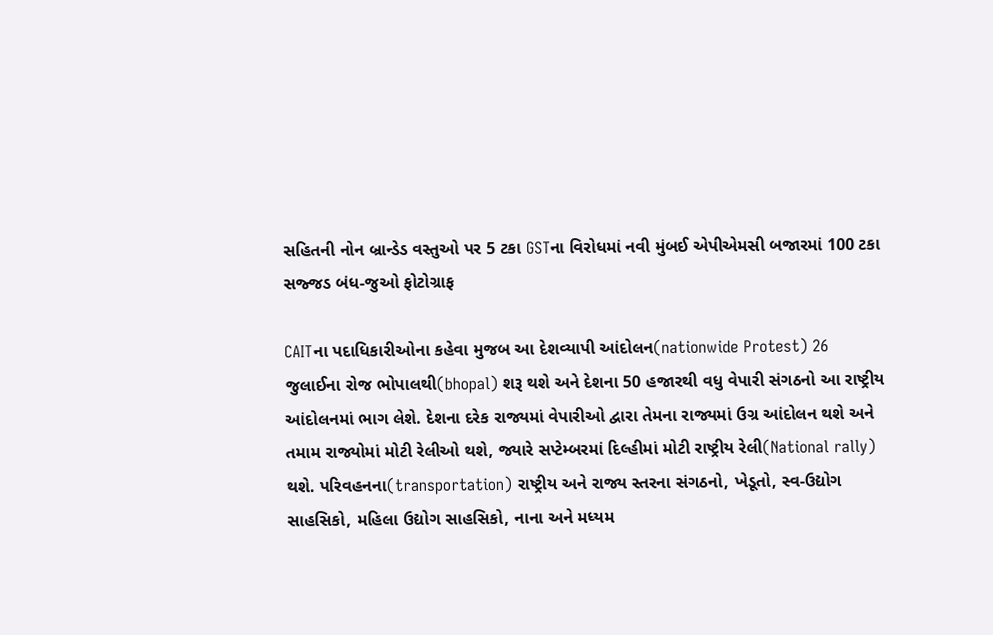સહિતની નોન બ્રાન્ડેડ વસ્તુઓ પર 5 ટકા GSTના વિરોધમાં નવી મુંબઈ એપીએમસી બજારમાં 100 ટકા સજ્જડ બંધ-જુઓ ફોટોગ્રાફ

CAITના પદાધિકારીઓના કહેવા મુજબ આ દેશવ્યાપી આંદોલન(nationwide Protest) 26 જુલાઈના રોજ ભોપાલથી(bhopal) શરૂ થશે અને દેશના 50 હજારથી વધુ વેપારી સંગઠનો આ રાષ્ટ્રીય આંદોલનમાં ભાગ લેશે. દેશના દરેક રાજ્યમાં વેપારીઓ દ્વારા તેમના રાજ્યમાં ઉગ્ર આંદોલન થશે અને તમામ રાજ્યોમાં મોટી રેલીઓ થશે, જ્યારે સપ્ટેમ્બરમાં દિલ્હીમાં મોટી રાષ્ટ્રીય રેલી(National rally) થશે. પરિવહનના(transportation) રાષ્ટ્રીય અને રાજ્ય સ્તરના સંગઠનો, ખેડૂતો, સ્વ-ઉદ્યોગ સાહસિકો, મહિલા ઉદ્યોગ સાહસિકો, નાના અને મધ્યમ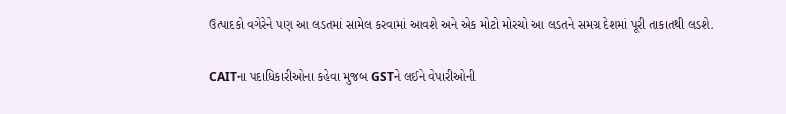ઉત્પાદકો વગેરેને પણ આ લડતમાં સામેલ કરવામાં આવશે અને એક મોટો મોરચો આ લડતને સમગ્ર દેશમાં પૂરી તાકાતથી લડશે.

CAITના પદાધિકારીઓના કહેવા મુજબ GSTને લઈને વેપારીઓની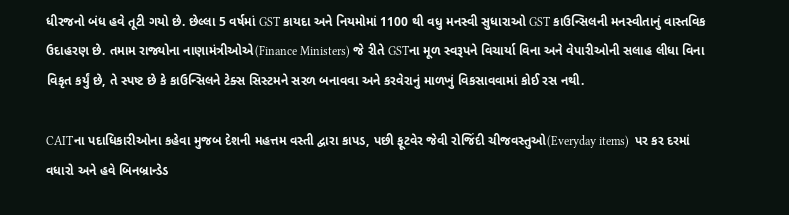ધીરજનો બંધ હવે તૂટી ગયો છે. છેલ્લા 5 વર્ષમાં GST કાયદા અને નિયમોમાં 1100 થી વધુ મનસ્વી સુધારાઓ GST કાઉન્સિલની મનસ્વીતાનું વાસ્તવિક ઉદાહરણ છે. તમામ રાજ્યોના નાણામંત્રીઓએ(Finance Ministers) જે રીતે GSTના મૂળ સ્વરૂપને વિચાર્યા વિના અને વેપારીઓની સલાહ લીધા વિના વિકૃત કર્યું છે, તે સ્પષ્ટ છે કે કાઉન્સિલને ટેક્સ સિસ્ટમને સરળ બનાવવા અને કરવેરાનું માળખું વિકસાવવામાં કોઈ રસ નથી.

CAITના પદાધિકારીઓના કહેવા મુજબ દેશની મહત્તમ વસ્તી દ્વારા કાપડ, પછી ફૂટવેર જેવી રોજિંદી ચીજવસ્તુઓ(Everyday items)  પર કર દરમાં વધારો અને હવે બિનબ્રાન્ડેડ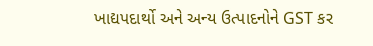ખાદ્યપદાર્થો અને અન્ય ઉત્પાદનોને GST કર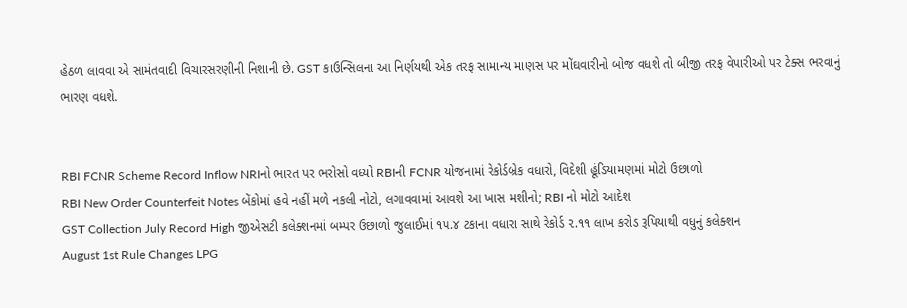હેઠળ લાવવા એ સામંતવાદી વિચારસરણીની નિશાની છે. GST કાઉન્સિલના આ નિર્ણયથી એક તરફ સામાન્ય માણસ પર મોંઘવારીનો બોજ વધશે તો બીજી તરફ વેપારીઓ પર ટેક્સ ભરવાનું ભારણ વધશે.


RBI FCNR Scheme Record Inflow NRIનો ભારત પર ભરોસો વધ્યો RBIની FCNR યોજનામાં રેકોર્ડબ્રેક વધારો, વિદેશી હૂંડિયામણમાં મોટો ઉછાળો
RBI New Order Counterfeit Notes બેંકોમાં હવે નહીં મળે નકલી નોટો, લગાવવામાં આવશે આ ખાસ મશીનો; RBI નો મોટો આદેશ
GST Collection July Record High જીએસટી કલેક્શનમાં બમ્પર ઉછાળો જુલાઈમાં ૧૫.૪ ટકાના વધારા સાથે રેકોર્ડ ૨.૧૧ લાખ કરોડ રૂપિયાથી વધુનું કલેક્શન
August 1st Rule Changes LPG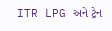ITR LPG અને ટ્રેન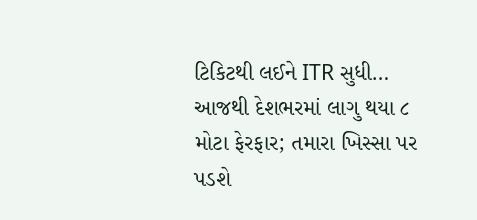ટિકિટથી લઈને ITR સુધી… આજથી દેશભરમાં લાગુ થયા ૮ મોટા ફેરફાર; તમારા ખિસ્સા પર પડશે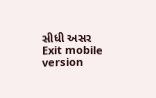સીધી અસર
Exit mobile version